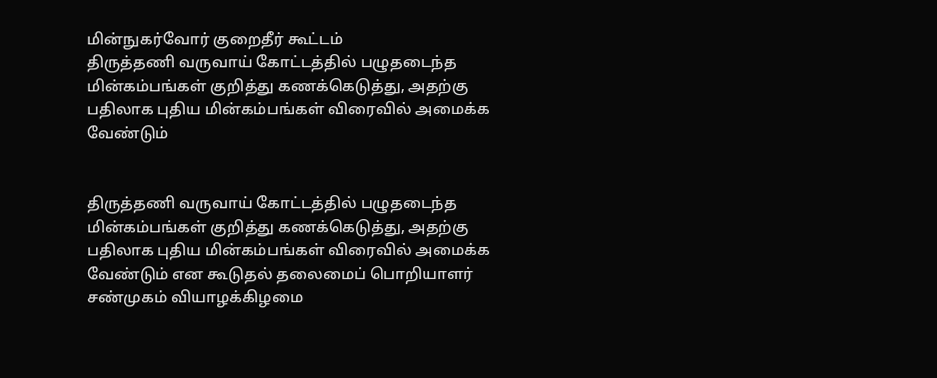மின்நுகர்வோர் குறைதீர் கூட்டம்
திருத்தணி வருவாய் கோட்டத்தில் பழுதடைந்த மின்கம்பங்கள் குறித்து கணக்கெடுத்து, அதற்கு பதிலாக புதிய மின்கம்பங்கள் விரைவில் அமைக்க வேண்டும்


திருத்தணி வருவாய் கோட்டத்தில் பழுதடைந்த மின்கம்பங்கள் குறித்து கணக்கெடுத்து, அதற்கு பதிலாக புதிய மின்கம்பங்கள் விரைவில் அமைக்க வேண்டும் என கூடுதல் தலைமைப் பொறியாளர் சண்முகம் வியாழக்கிழமை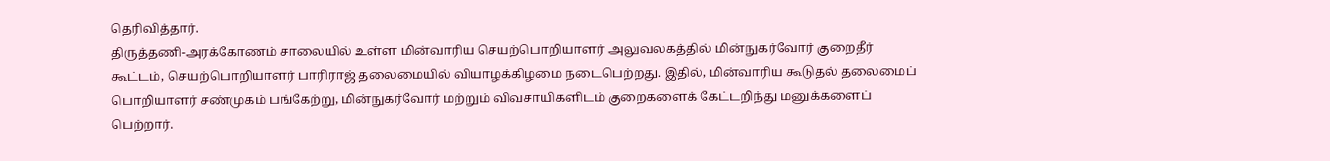தெரிவித்தார்.
திருத்தணி-அரக்கோணம் சாலையில் உள்ள மின்வாரிய செயற்பொறியாளர் அலுவலகத்தில் மின்நுகர்வோர் குறைதீர் கூட்டம், செயற்பொறியாளர் பாரிராஜ் தலைமையில் வியாழக்கிழமை நடைபெற்றது. இதில், மின்வாரிய கூடுதல் தலைமைப் பொறியாளர் சண்முகம் பங்கேற்று, மின்நுகர்வோர் மற்றும் விவசாயிகளிடம் குறைகளைக் கேட்டறிந்து மனுக்களைப் பெற்றார்.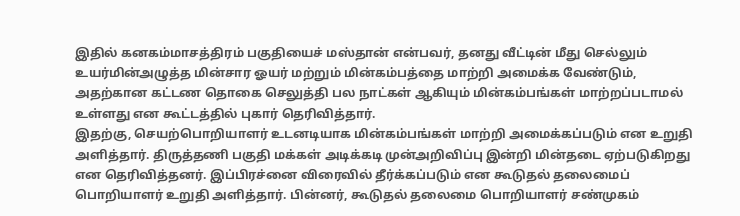இதில் கனகம்மாசத்திரம் பகுதியைச் மஸ்தான் என்பவர், தனது வீட்டின் மீது செல்லும் உயர்மின்அழுத்த மின்சார ஓயர் மற்றும் மின்கம்பத்தை மாற்றி அமைக்க வேண்டும், அதற்கான கட்டண தொகை செலுத்தி பல நாட்கள் ஆகியும் மின்கம்பங்கள் மாற்றப்படாமல் உள்ளது என கூட்டத்தில் புகார் தெரிவித்தார்.
இதற்கு, செயற்பொறியாளர் உடனடியாக மின்கம்பங்கள் மாற்றி அமைக்கப்படும் என உறுதி அளித்தார். திருத்தணி பகுதி மக்கள் அடிக்கடி முன்அறிவிப்பு இன்றி மின்தடை ஏற்படுகிறது என தெரிவித்தனர். இப்பிரச்னை விரைவில் தீர்க்கப்படும் என கூடுதல் தலைமைப் பொறியாளர் உறுதி அளித்தார். பின்னர், கூடுதல் தலைமை பொறியாளர் சண்முகம்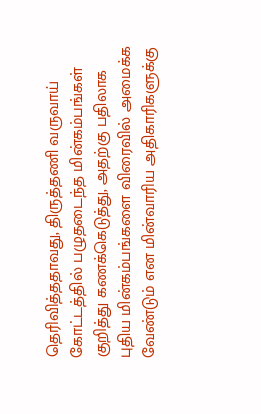தெரிவித்ததாவது, திருத்தணி வருவாய் கோட்டத்தில் பழுதடைந்த மின்கம்பங்கள் குறித்து கணக்கெடுத்து, அதற்கு பதிலாக புதிய மின்கம்பங்களை விரைவில் அமைக்க வேண்டும் என மின்வாரிய அதிகாரிகளுக்கு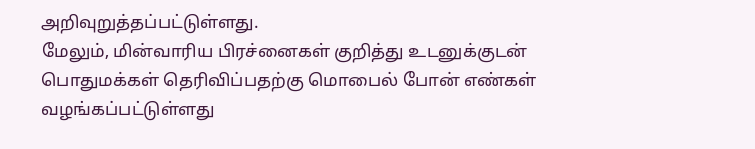அறிவுறுத்தப்பட்டுள்ளது.
மேலும், மின்வாரிய பிரச்னைகள் குறித்து உடனுக்குடன் பொதுமக்கள் தெரிவிப்பதற்கு மொபைல் போன் எண்கள் வழங்கப்பட்டுள்ளது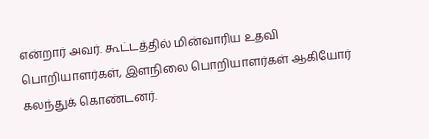என்றார் அவர். கூட்டத்தில் மின்வாரிய உதவி பொறியாளர்கள், இளநிலை பொறியாளர்கள் ஆகியோர் கலந்துக் கொண்டனர்.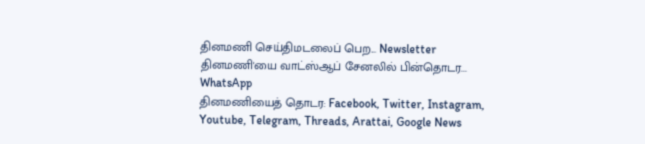தினமணி செய்திமடலைப் பெற... Newsletter
தினமணி'யை வாட்ஸ்ஆப் சேனலில் பின்தொடர... WhatsApp
தினமணியைத் தொடர: Facebook, Twitter, Instagram, Youtube, Telegram, Threads, Arattai, Google News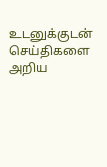உடனுக்குடன் செய்திகளை அறிய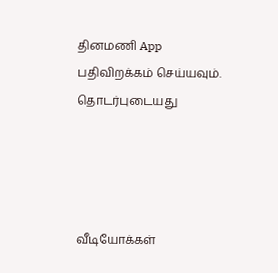தினமணி App பதிவிறக்கம் செய்யவும்.
தொடர்புடையது




வீடியோக்கள்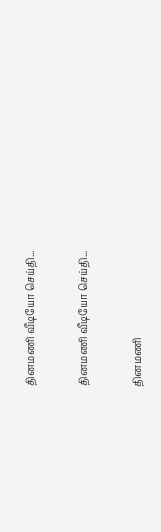தினமணி வீடியோ செய்தி...

தினமணி வீடியோ செய்தி...

தினமணி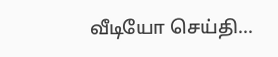வீடியோ செய்தி...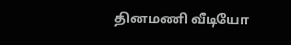தினமணி வீடியோ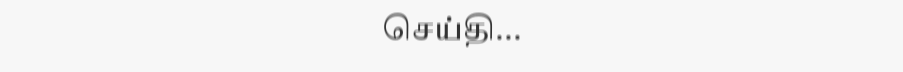செய்தி...